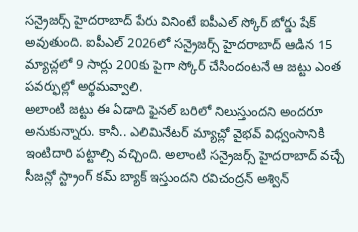సన్రైజర్స్ హైదరాబాద్ పేరు వినింటే ఐపీఎల్ స్కోర్ బోర్డు షేక్ అవుతుంది. ఐపీఎల్ 2026లో సన్రైజర్స్ హైదరాబాద్ ఆడిన 15 మ్యాచ్లలో 9 సార్లు 200కు పైగా స్కోర్ చేసిందంటనే ఆ జట్టు ఎంత పవర్ఫుల్లో అర్థమవ్వాలి.
అలాంటి జట్టు ఈ ఏడాది ఫైనల్ బరిలో నిలుస్తుందని అందరూ అనుకున్నారు. కానీ.. ఎలిమినేటర్ మ్యాచ్లో వైభవ్ విధ్వంసానికి ఇంటిదారి పట్టాల్సి వచ్చింది. అలాంటి సన్రైజర్స్ హైదరాబాద్ వచ్చే సీజన్లో స్ట్రాంగ్ కమ్ బ్యాక్ ఇస్తుందని రవిచంద్రన్ అశ్విన్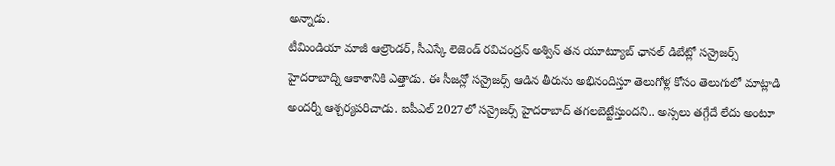అన్నాడు.
టీమిండియా మాజీ ఆల్రౌండర్, సీఎస్కే లెజెండ్ రవిచంద్రన్ అశ్విన్ తన యూట్యూబ్ ఛానల్ డిబేట్లో సన్రైజర్స్ హైదరాబాద్ని ఆకాశానికి ఎత్తాడు. ఈ సీజన్లో సన్రైజర్స్ ఆడిన తీరును అభినందిస్తూ తెలుగోళ్ల కోసం తెలుగులో మాట్లాడి అందర్నీ ఆశ్చర్యపరిచాడు. ఐపీఎల్ 2027లో సన్రైజర్స్ హైదరాబాద్ తగలబెట్టేస్తుందని.. అస్సలు తగ్గేదే లేదు అంటూ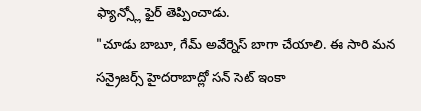ఫ్యాన్స్లో ఫైర్ తెప్పించాడు.
"చూడు బాబూ, గేమ్ అవేర్నెస్ బాగా చేయాలి. ఈ సారి మన సన్రైజర్స్ హైదరాబాద్లో సన్ సెట్ ఇంకా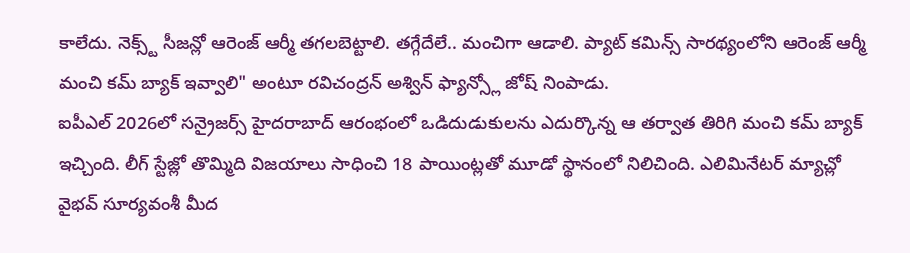కాలేదు. నెక్స్ట్ సీజన్లో ఆరెంజ్ ఆర్మీ తగలబెట్టాలి. తగ్గేదేలే.. మంచిగా ఆడాలి. ప్యాట్ కమిన్స్ సారథ్యంలోని ఆరెంజ్ ఆర్మీ మంచి కమ్ బ్యాక్ ఇవ్వాలి" అంటూ రవిచంద్రన్ అశ్విన్ ఫ్యాన్స్లో జోష్ నింపాడు.
ఐపీఎల్ 2026లో సన్రైజర్స్ హైదరాబాద్ ఆరంభంలో ఒడిదుడుకులను ఎదుర్కొన్న ఆ తర్వాత తిరిగి మంచి కమ్ బ్యాక్ ఇచ్చింది. లీగ్ స్టేజ్లో తొమ్మిది విజయాలు సాధించి 18 పాయింట్లతో మూడో స్థానంలో నిలిచింది. ఎలిమినేటర్ మ్యాచ్లో వైభవ్ సూర్యవంశీ మీద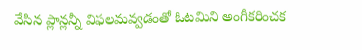వేసిన ప్లాన్లన్నీ విఫలమవ్వడంతో ఓటమిని అంగీకరించక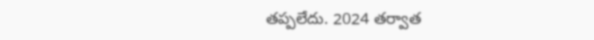తప్పలేదు. 2024 తర్వాత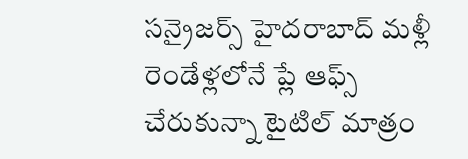సన్రైజర్స్ హైదరాబాద్ మళ్లీ రెండేళ్లలోనే ప్లే ఆఫ్స్ చేరుకున్నా టైటిల్ మాత్రం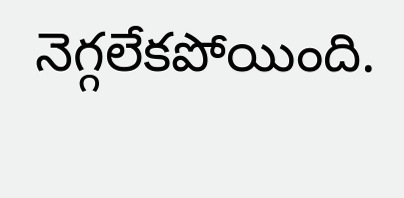నెగ్గలేకపోయింది.